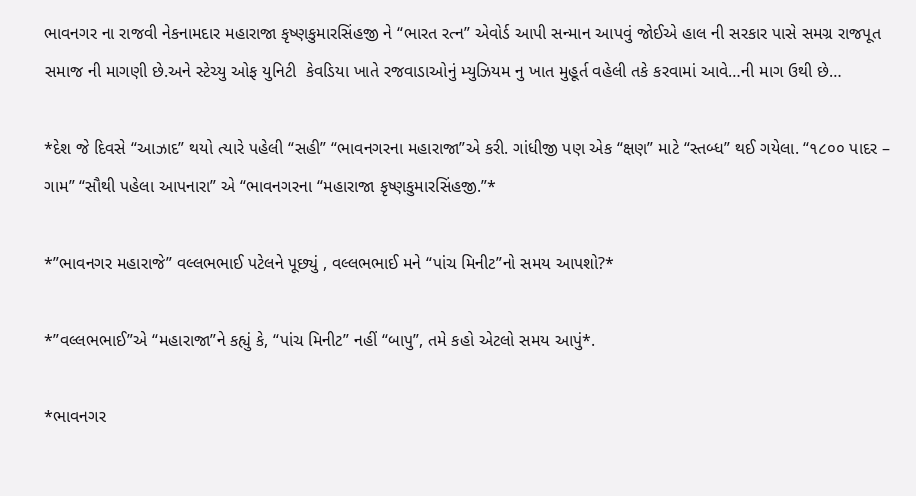ભાવનગર ના રાજવી નેકનામદાર મહારાજા કૃષ્ણકુમારસિંહજી ને “ભારત રત્ન” એવોર્ડ આપી સન્માન આપવું જોઈએ હાલ ની સરકાર પાસે સમગ્ર રાજપૂત સમાજ ની માગણી છે.અને સ્ટેચ્યુ ઓફ યુનિટી  કેવડિયા ખાતે રજવાડાઓનું મ્યુઝિયમ નુ ખાત મુહૂર્ત વહેલી તકે કરવામાં આવે…ની માગ ઉથી છે…

*દેશ જે દિવસે “આઝાદ” થયો ત્યારે પહેલી “સહી” “ભાવનગરના મહારાજા”એ કરી. ગાંધીજી પણ એક “ક્ષણ” માટે “સ્તબ્ધ” થઈ ગયેલા. “૧૮૦૦ પાદર – ગામ” “સૌથી પહેલા આપનારા” એ “ભાવનગરના “મહારાજા કૃષ્ણકુમારસિંહજી.”*

*”ભાવનગર મહારાજે” વલ્લભભાઈ પટેલને પૂછ્યું , વલ્લભભાઈ મને “પાંચ મિનીટ”નો સમય આપશો?*

*”વલ્લભભાઈ”એ “મહારાજા”ને કહ્યું કે, “પાંચ મિનીટ” નહીં “બાપુ”, તમે કહો એટલો સમય આપું*.

*ભાવનગર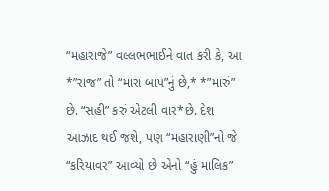“મહારાજે” વલ્લભભાઈને વાત કરી કે, આ *”રાજ” તો “મારા બાપ”નું છે,* *”મારું” છે. “સહી” કરું એટલી વાર*છે. દેશ આઝાદ થઈ જશે, પણ “મહારાણી”નો જે “કરિયાવર” આવ્યો છે એનો “હું માલિક”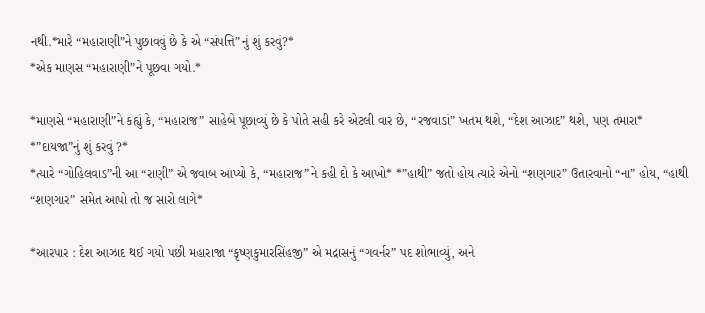નથી.*મારે “મહારાણી”ને પુછાવવું છે કે એ “સંપત્તિ”નું શું કરવું?*
*એક માણસ “મહારાણી”ને પૂછવા ગયો.*

*માણસે “મહારાણી”ને કહ્યું કે, “મહારાજ” સાહેબે પૂછાવ્યું છે કે પોતે સહી કરે એટલી વાર છે, “રજવાડાં” ખતમ થશે, “દેશ આઝાદ” થશે, પણ તમારા* *”દાયજા”નું શું કરવું ?*
*ત્યારે “ગોહિલવાડ”ની આ “રાણી” એ જવાબ આપ્યો કે, “મહારાજ”ને કહી દો કે આખો* *”હાથી” જતો હોય ત્યારે એનો “શણગાર” ઉતારવાનો “ના” હોય, “હાથી “શણગાર” સમેત આપો તો જ સારો લાગે*

*આરપાર : દેશ આઝાદ થઈ ગયો પછી મહારાજા “કૃષ્ણકુમારસિંહજી” એ મદ્રાસનું “ગવર્નર” પદ શોભાવ્યું, અને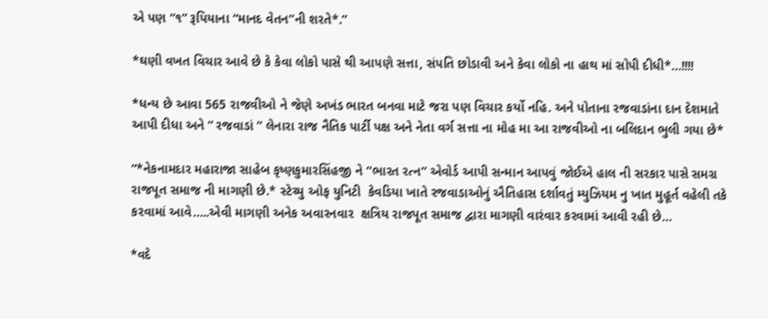એ પણ “૧” રૂપિયાના “માનદ વેતન”ની શરતે*.”

*ઘણી વખત વિચાર આવે છે કે કેવા લોકો પાસે થી આપણે સત્તા, સંપતિ છોડાવી અને કેવા લોકો ના હાથ માં સોપી દીધી*…!!!!

*ધન્ય છે આવા 565 રાજવીઓ ને જેણે અખંડ ભારત બનવા માટે જરા પણ વિચાર કર્યો નહિ. અને પોતાના રજવાડાંના દાન દેશમાતે આપી દીધા અને ” રજવાડાં ” લેનારા રાજ નૈતિક પાર્ટી પક્ષ અને નેતા વર્ગ સત્તા ના મોહ મા આ રાજવીઓ ના બલિદાન ભુલી ગયા છે*

“*નેકનામદાર મહારાજા સાહેબ કૃષ્ણકુમારસિંહજી ને “ભારત રત્ન” એવોર્ડ આપી સન્માન આપવું જોઈએ હાલ ની સરકાર પાસે સમગ્ર રાજપૂત સમાજ ની માગણી છે.* સ્ટેચ્યુ ઓફ યુનિટી  કેવડિયા ખાતે રજવાડાઓનું ઐતિહાસ દર્શાવતું મ્યુઝિયમ નુ ખાત મુહૂર્ત વહેલી તકે કરવામાં આવે…..એવી માગણી અનેક અવારનવાર  ક્ષત્રિય રાજપૂત સમાજ દ્વારા માગણી વારંવાર કરવામાં આવી રહી છે…

*વદે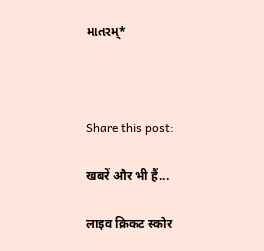માતરમ્*



Share this post:

खबरें और भी हैं...

लाइव क्रिकट स्कोर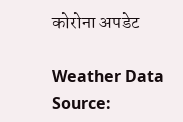कोरोना अपडेट

Weather Data Source: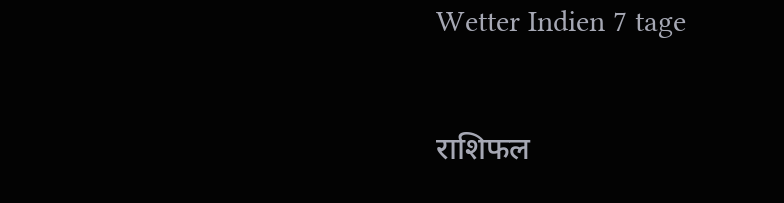Wetter Indien 7 tage

राशिफल